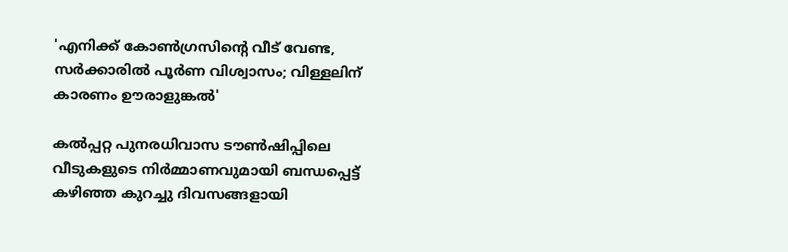'എനിക്ക് കോണ്‍ഗ്രസിന്റെ വീട് വേണ്ട, സര്‍ക്കാരില്‍ പൂര്‍ണ വിശ്വാസം; വിള്ളലിന് കാരണം ഊരാളുങ്കല്‍'

കല്‍പ്പറ്റ പുനരധിവാസ ടൗണ്‍ഷിപ്പിലെ വീടുകളുടെ നിര്‍മ്മാണവുമായി ബന്ധപ്പെട്ട് കഴിഞ്ഞ കുറച്ചു ദിവസങ്ങളായി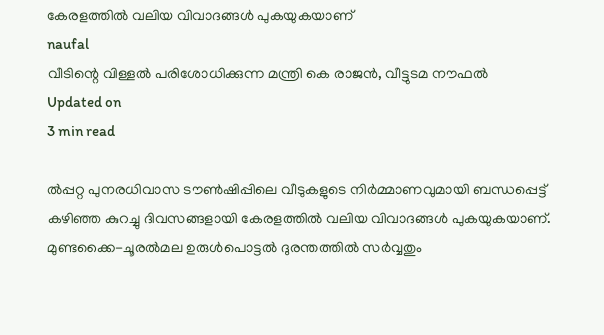കേരളത്തില്‍ വലിയ വിവാദങ്ങള്‍ പുകയുകയാണ്
naufal
വീടിന്റെ വിള്ളൽ പരിശോധിക്കുന്ന മന്ത്രി കെ രാജൻ, വീട്ടുടമ നൗഫല്‍
Updated on
3 min read

ല്‍പ്പറ്റ പുനരധിവാസ ടൗണ്‍ഷിപ്പിലെ വീടുകളുടെ നിര്‍മ്മാണവുമായി ബന്ധപ്പെട്ട് കഴിഞ്ഞ കുറച്ചു ദിവസങ്ങളായി കേരളത്തില്‍ വലിയ വിവാദങ്ങള്‍ പുകയുകയാണ്. മുണ്ടക്കൈ-ചൂരല്‍മല ഉരുള്‍പൊട്ടല്‍ ദുരന്തത്തില്‍ സര്‍വ്വതും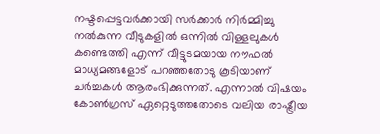നഷ്ടപ്പെട്ടവര്‍ക്കായി സര്‍ക്കാര്‍ നിര്‍മ്മിച്ചു നല്‍കുന്ന വീടുകളില്‍ ഒന്നില്‍ വിള്ളലുകള്‍ കണ്ടെത്തി എന്ന് വീട്ടുടമയായ നൗഫല്‍ മാധ്യമങ്ങളോട് പറഞ്ഞതോടു കൂടിയാണ് ചര്‍ച്ചകള്‍ ആരംഭിക്കുന്നത്. എന്നാല്‍ വിഷയം കോണ്‍ഗ്രസ് ഏറ്റെടുത്തതോടെ വലിയ രാഷ്ട്രീയ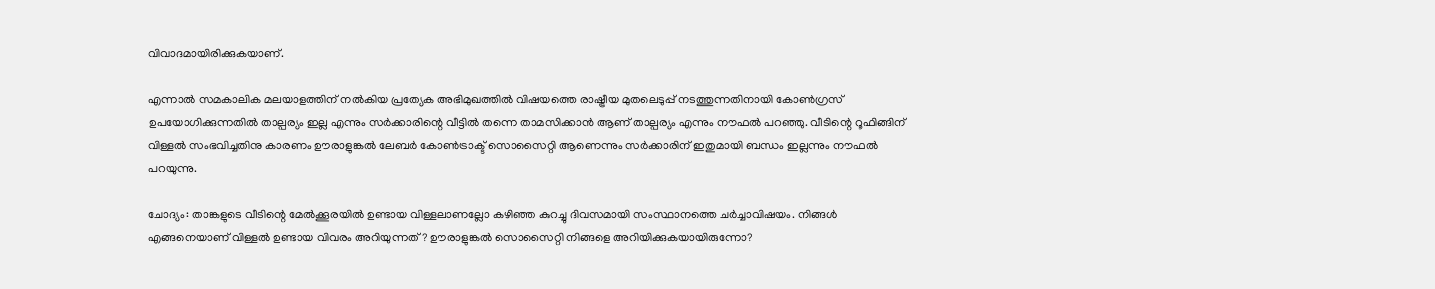വിവാദമായിരിക്കുകയാണ്.

എന്നാല്‍ സമകാലിക മലയാളത്തിന് നല്‍കിയ പ്രത്യേക അഭിമുഖത്തില്‍ വിഷയത്തെ രാഷ്ട്രീയ മുതലെടുപ്പ് നടത്തുന്നതിനായി കോണ്‍ഗ്രസ് ഉപയോഗിക്കുന്നതില്‍ താല്പര്യം ഇല്ല എന്നും സര്‍ക്കാരിന്റെ വീട്ടില്‍ തന്നെ താമസിക്കാന്‍ ആണ് താല്പര്യം എന്നും നൗഫല്‍ പറഞ്ഞു. വീടിന്റെ റൂഫിങ്ങിന് വിള്ളല്‍ സംഭവിച്ചതിനു കാരണം ഊരാളുങ്കല്‍ ലേബര്‍ കോണ്‍ട്രാക്ട് സൊസൈറ്റി ആണെന്നും സര്‍ക്കാരിന് ഇതുമായി ബന്ധം ഇല്ലന്നും നൗഫല്‍ പറയുന്നു.

ചോദ്യം: താങ്കളുടെ വീടിന്റെ മേല്‍ക്കൂരയില്‍ ഉണ്ടായ വിള്ളലാണല്ലോ കഴിഞ്ഞ കുറച്ചു ദിവസമായി സംസ്ഥാനത്തെ ചര്‍ച്ചാവിഷയം. നിങ്ങള്‍ എങ്ങനെയാണ് വിള്ളല്‍ ഉണ്ടായ വിവരം അറിയുന്നത്? ഊരാളുങ്കല്‍ സൊസൈറ്റി നിങ്ങളെ അറിയിക്കുകയായിരുന്നോ?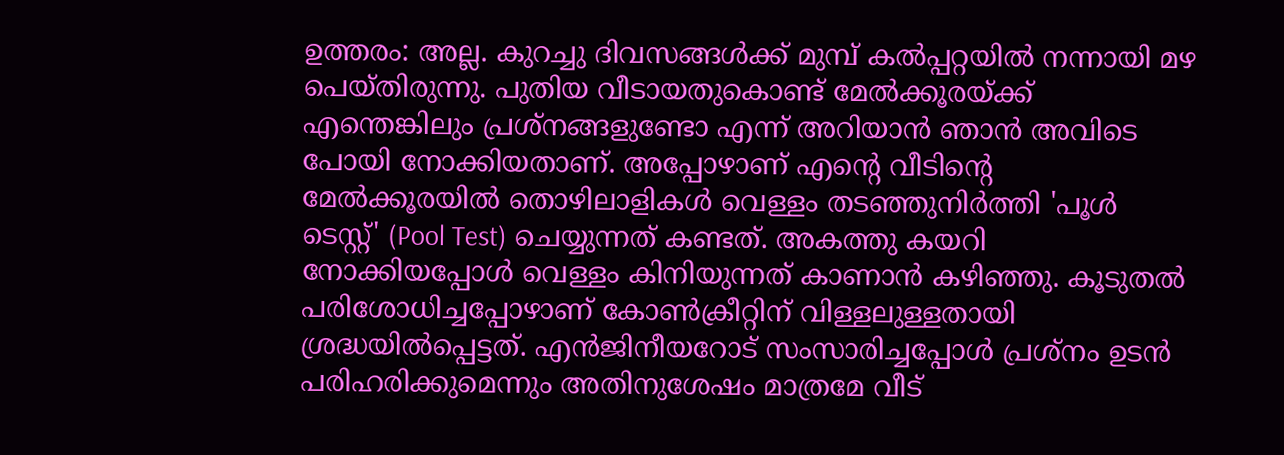ഉത്തരം: അല്ല. കുറച്ചു ദിവസങ്ങള്‍ക്ക് മുമ്പ് കല്‍പ്പറ്റയില്‍ നന്നായി മഴ പെയ്തിരുന്നു. പുതിയ വീടായതുകൊണ്ട് മേല്‍ക്കൂരയ്ക്ക് എന്തെങ്കിലും പ്രശ്‌നങ്ങളുണ്ടോ എന്ന് അറിയാന്‍ ഞാന്‍ അവിടെ പോയി നോക്കിയതാണ്. അപ്പോഴാണ് എന്റെ വീടിന്റെ മേല്‍ക്കൂരയില്‍ തൊഴിലാളികള്‍ വെള്ളം തടഞ്ഞുനിര്‍ത്തി 'പൂള്‍ ടെസ്റ്റ്' (Pool Test) ചെയ്യുന്നത് കണ്ടത്. അകത്തു കയറി നോക്കിയപ്പോള്‍ വെള്ളം കിനിയുന്നത് കാണാന്‍ കഴിഞ്ഞു. കൂടുതല്‍ പരിശോധിച്ചപ്പോഴാണ് കോണ്‍ക്രീറ്റിന് വിള്ളലുള്ളതായി ശ്രദ്ധയില്‍പ്പെട്ടത്. എന്‍ജിനീയറോട് സംസാരിച്ചപ്പോള്‍ പ്രശ്‌നം ഉടന്‍ പരിഹരിക്കുമെന്നും അതിനുശേഷം മാത്രമേ വീട്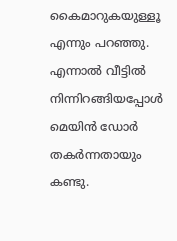കൈമാറുകയുള്ളൂ എന്നും പറഞ്ഞു. എന്നാല്‍ വീട്ടില്‍ നിന്നിറങ്ങിയപ്പോള്‍ മെയിന്‍ ഡോര്‍ തകര്‍ന്നതായും കണ്ടു.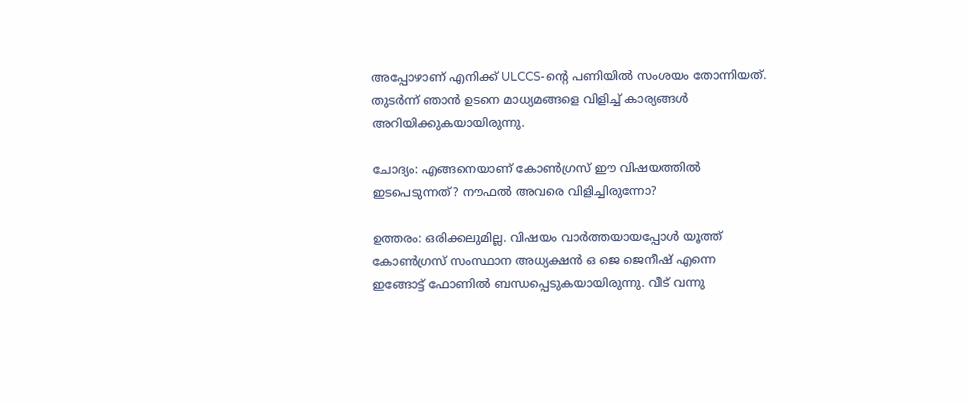അപ്പോഴാണ് എനിക്ക് ULCCS-ന്റെ പണിയില്‍ സംശയം തോന്നിയത്. തുടര്‍ന്ന് ഞാന്‍ ഉടനെ മാധ്യമങ്ങളെ വിളിച്ച് കാര്യങ്ങള്‍ അറിയിക്കുകയായിരുന്നു.

ചോദ്യം: എങ്ങനെയാണ് കോണ്‍ഗ്രസ് ഈ വിഷയത്തില്‍ ഇടപെടുന്നത്? നൗഫല്‍ അവരെ വിളിച്ചിരുന്നോ?

ഉത്തരം: ഒരിക്കലുമില്ല. വിഷയം വാര്‍ത്തയായപ്പോള്‍ യൂത്ത് കോണ്‍ഗ്രസ് സംസ്ഥാന അധ്യക്ഷന്‍ ഒ ജെ ജെനീഷ് എന്നെ ഇങ്ങോട്ട് ഫോണില്‍ ബന്ധപ്പെടുകയായിരുന്നു. വീട് വന്നു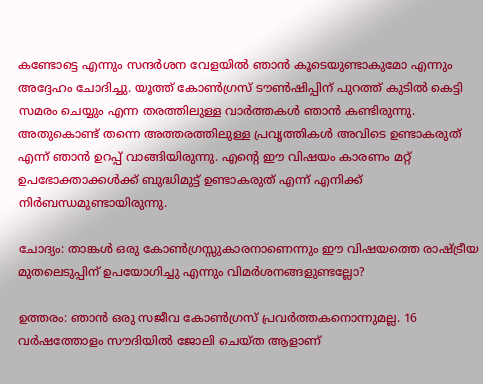കണ്ടോട്ടെ എന്നും സന്ദര്‍ശന വേളയില്‍ ഞാന്‍ കൂടെയുണ്ടാകുമോ എന്നും അദ്ദേഹം ചോദിച്ചു. യൂത്ത് കോണ്‍ഗ്രസ് ടൗണ്‍ഷിപ്പിന് പുറത്ത് കുടില്‍ കെട്ടി സമരം ചെയ്യും എന്ന തരത്തിലുള്ള വാര്‍ത്തകള്‍ ഞാന്‍ കണ്ടിരുന്നു. അതുകൊണ്ട് തന്നെ അത്തരത്തിലുള്ള പ്രവൃത്തികള്‍ അവിടെ ഉണ്ടാകരുത് എന്ന് ഞാന്‍ ഉറപ്പ് വാങ്ങിയിരുന്നു. എന്റെ ഈ വിഷയം കാരണം മറ്റ് ഉപഭോക്താക്കള്‍ക്ക് ബുദ്ധിമുട്ട് ഉണ്ടാകരുത് എന്ന് എനിക്ക് നിര്‍ബന്ധമുണ്ടായിരുന്നു.

ചോദ്യം: താങ്കള്‍ ഒരു കോണ്‍ഗ്രസ്സുകാരനാണെന്നും ഈ വിഷയത്തെ രാഷ്ട്രീയ മുതലെടുപ്പിന് ഉപയോഗിച്ചു എന്നും വിമര്‍ശനങ്ങളുണ്ടല്ലോ?

ഉത്തരം: ഞാന്‍ ഒരു സജീവ കോണ്‍ഗ്രസ് പ്രവര്‍ത്തകനൊന്നുമല്ല. 16 വര്‍ഷത്തോളം സൗദിയില്‍ ജോലി ചെയ്ത ആളാണ്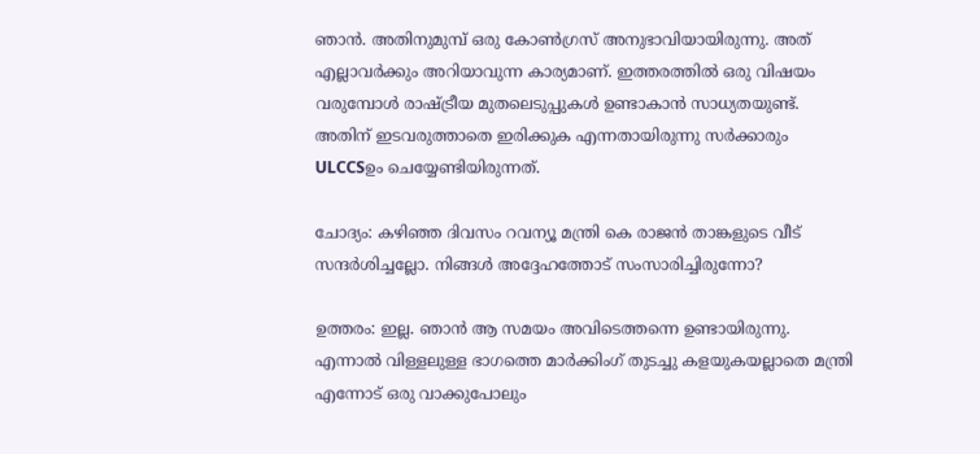ഞാന്‍. അതിനുമുമ്പ് ഒരു കോണ്‍ഗ്രസ് അനുഭാവിയായിരുന്നു. അത് എല്ലാവര്‍ക്കും അറിയാവുന്ന കാര്യമാണ്. ഇത്തരത്തില്‍ ഒരു വിഷയം വരുമ്പോള്‍ രാഷ്ട്രീയ മുതലെടുപ്പുകള്‍ ഉണ്ടാകാന്‍ സാധ്യതയുണ്ട്. അതിന് ഇടവരുത്താതെ ഇരിക്കുക എന്നതായിരുന്നു സര്‍ക്കാരും ULCCSഉം ചെയ്യേണ്ടിയിരുന്നത്.

ചോദ്യം: കഴിഞ്ഞ ദിവസം റവന്യൂ മന്ത്രി കെ രാജന്‍ താങ്കളുടെ വീട് സന്ദര്‍ശിച്ചല്ലോ. നിങ്ങള്‍ അദ്ദേഹത്തോട് സംസാരിച്ചിരുന്നോ?

ഉത്തരം: ഇല്ല. ഞാന്‍ ആ സമയം അവിടെത്തന്നെ ഉണ്ടായിരുന്നു. എന്നാല്‍ വിള്ളലുള്ള ഭാഗത്തെ മാര്‍ക്കിംഗ് തുടച്ചു കളയുകയല്ലാതെ മന്ത്രി എന്നോട് ഒരു വാക്കുപോലും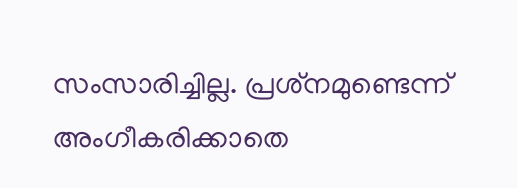സംസാരിച്ചില്ല. പ്രശ്‌നമുണ്ടെന്ന് അംഗീകരിക്കാതെ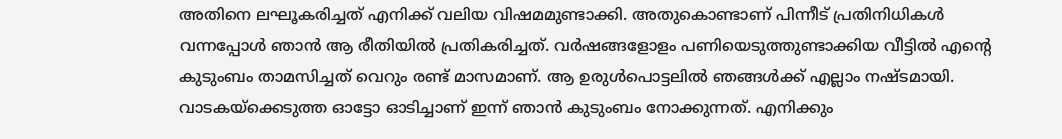അതിനെ ലഘൂകരിച്ചത് എനിക്ക് വലിയ വിഷമമുണ്ടാക്കി. അതുകൊണ്ടാണ് പിന്നീട് പ്രതിനിധികള്‍ വന്നപ്പോള്‍ ഞാന്‍ ആ രീതിയില്‍ പ്രതികരിച്ചത്. വര്‍ഷങ്ങളോളം പണിയെടുത്തുണ്ടാക്കിയ വീട്ടില്‍ എന്റെ കുടുംബം താമസിച്ചത് വെറും രണ്ട് മാസമാണ്. ആ ഉരുള്‍പൊട്ടലില്‍ ഞങ്ങള്‍ക്ക് എല്ലാം നഷ്ടമായി. വാടകയ്ക്കെടുത്ത ഓട്ടോ ഓടിച്ചാണ് ഇന്ന് ഞാന്‍ കുടുംബം നോക്കുന്നത്. എനിക്കും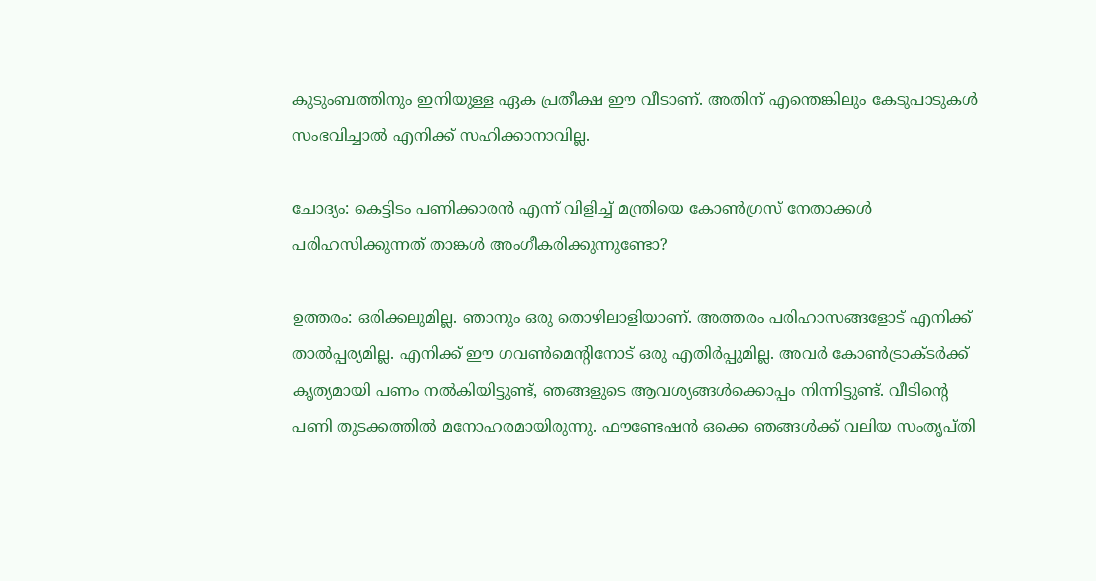കുടുംബത്തിനും ഇനിയുള്ള ഏക പ്രതീക്ഷ ഈ വീടാണ്. അതിന് എന്തെങ്കിലും കേടുപാടുകള്‍ സംഭവിച്ചാല്‍ എനിക്ക് സഹിക്കാനാവില്ല.

ചോദ്യം: കെട്ടിടം പണിക്കാരന്‍ എന്ന് വിളിച്ച് മന്ത്രിയെ കോണ്‍ഗ്രസ് നേതാക്കള്‍ പരിഹസിക്കുന്നത് താങ്കള്‍ അംഗീകരിക്കുന്നുണ്ടോ?

ഉത്തരം: ഒരിക്കലുമില്ല. ഞാനും ഒരു തൊഴിലാളിയാണ്. അത്തരം പരിഹാസങ്ങളോട് എനിക്ക് താല്‍പ്പര്യമില്ല. എനിക്ക് ഈ ഗവണ്‍മെന്റിനോട് ഒരു എതിര്‍പ്പുമില്ല. അവര്‍ കോണ്‍ട്രാക്ടര്‍ക്ക് കൃത്യമായി പണം നല്‍കിയിട്ടുണ്ട്, ഞങ്ങളുടെ ആവശ്യങ്ങള്‍ക്കൊപ്പം നിന്നിട്ടുണ്ട്. വീടിന്റെ പണി തുടക്കത്തില്‍ മനോഹരമായിരുന്നു. ഫൗണ്ടേഷന്‍ ഒക്കെ ഞങ്ങള്‍ക്ക് വലിയ സംതൃപ്തി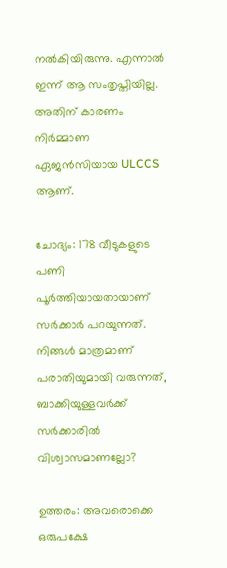നല്‍കിയിരുന്നു. എന്നാല്‍ ഇന്ന് ആ സംതൃപ്തിയില്ല. അതിന് കാരണം നിര്‍മ്മാണ ഏജന്‍സിയായ ULCCS ആണ്.

ചോദ്യം: 178 വീടുകളുടെ പണി പൂര്‍ത്തിയായതായാണ് സര്‍ക്കാര്‍ പറയുന്നത്. നിങ്ങള്‍ മാത്രമാണ് പരാതിയുമായി വരുന്നത്, ബാക്കിയുള്ളവര്‍ക്ക് സര്‍ക്കാരില്‍ വിശ്വാസമാണല്ലോ?

ഉത്തരം: അവരൊക്കെ ഒരുപക്ഷേ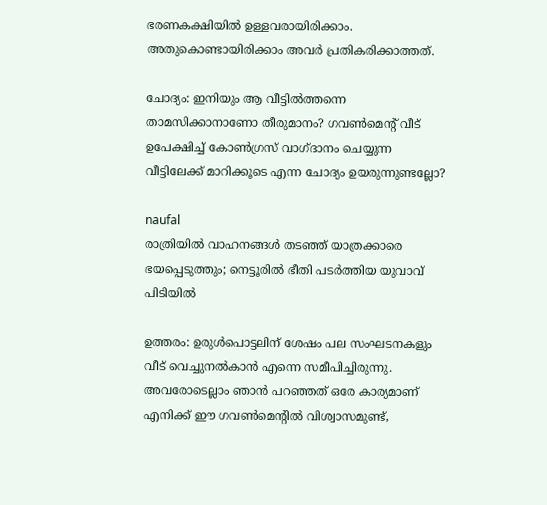ഭരണകക്ഷിയില്‍ ഉള്ളവരായിരിക്കാം. അതുകൊണ്ടായിരിക്കാം അവര്‍ പ്രതികരിക്കാത്തത്.

ചോദ്യം: ഇനിയും ആ വീട്ടില്‍ത്തന്നെ താമസിക്കാനാണോ തീരുമാനം? ഗവണ്‍മെന്റ് വീട് ഉപേക്ഷിച്ച് കോണ്‍ഗ്രസ് വാഗ്ദാനം ചെയ്യുന്ന വീട്ടിലേക്ക് മാറിക്കൂടെ എന്ന ചോദ്യം ഉയരുന്നുണ്ടല്ലോ?

naufal
രാത്രിയില്‍ വാഹനങ്ങള്‍ തടഞ്ഞ് യാത്രക്കാരെ ഭയപ്പെടുത്തും; നെട്ടൂരില്‍ ഭീതി പടര്‍ത്തിയ യുവാവ് പിടിയില്‍

ഉത്തരം: ഉരുള്‍പൊട്ടലിന് ശേഷം പല സംഘടനകളും വീട് വെച്ചുനല്‍കാന്‍ എന്നെ സമീപിച്ചിരുന്നു. അവരോടെല്ലാം ഞാന്‍ പറഞ്ഞത് ഒരേ കാര്യമാണ് എനിക്ക് ഈ ഗവണ്‍മെന്റില്‍ വിശ്വാസമുണ്ട്,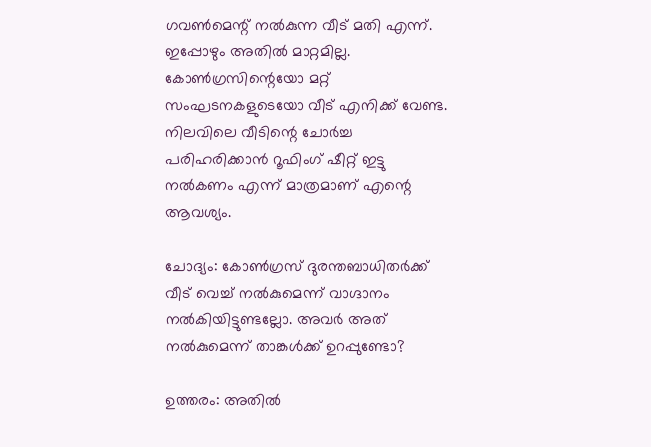ഗവണ്‍മെന്റ് നല്‍കുന്ന വീട് മതി എന്ന്. ഇപ്പോഴും അതില്‍ മാറ്റമില്ല. കോണ്‍ഗ്രസിന്റെയോ മറ്റ് സംഘടനകളുടെയോ വീട് എനിക്ക് വേണ്ട. നിലവിലെ വീടിന്റെ ചോര്‍ച്ച പരിഹരിക്കാന്‍ റൂഫിംഗ് ഷീറ്റ് ഇട്ടു നല്‍കണം എന്ന് മാത്രമാണ് എന്റെ ആവശ്യം.

ചോദ്യം: കോണ്‍ഗ്രസ് ദുരന്തബാധിതര്‍ക്ക് വീട് വെച്ച് നല്‍കുമെന്ന് വാഗ്ദാനം നല്‍കിയിട്ടുണ്ടല്ലോ. അവര്‍ അത് നല്‍കുമെന്ന് താങ്കള്‍ക്ക് ഉറപ്പുണ്ടോ?

ഉത്തരം: അതില്‍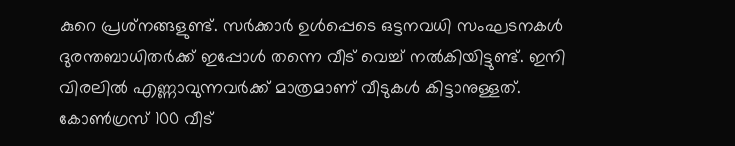കുറെ പ്രശ്‌നങ്ങളുണ്ട്. സര്‍ക്കാര്‍ ഉള്‍പ്പെടെ ഒട്ടനവധി സംഘടനകള്‍ ദുരന്തബാധിതര്‍ക്ക് ഇപ്പോള്‍ തന്നെ വീട് വെച്ച് നല്‍കിയിട്ടുണ്ട്. ഇനി വിരലില്‍ എണ്ണാവുന്നവര്‍ക്ക് മാത്രമാണ് വീടുകള്‍ കിട്ടാനുള്ളത്. കോണ്‍ഗ്രസ് 100 വീട്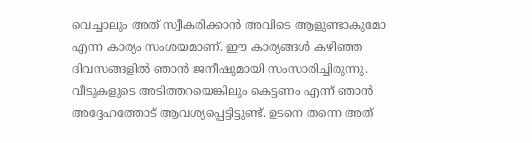വെച്ചാലും അത് സ്വീകരിക്കാന്‍ അവിടെ ആളുണ്ടാകുമോ എന്ന കാര്യം സംശയമാണ്. ഈ കാര്യങ്ങള്‍ കഴിഞ്ഞ ദിവസങ്ങളില്‍ ഞാന്‍ ജനീഷുമായി സംസാരിച്ചിരുന്നു. വീടുകളുടെ അടിത്തറയെങ്കിലും കെട്ടണം എന്ന് ഞാന്‍ അദ്ദേഹത്തോട് ആവശ്യപ്പെട്ടിട്ടുണ്ട്. ഉടനെ തന്നെ അത്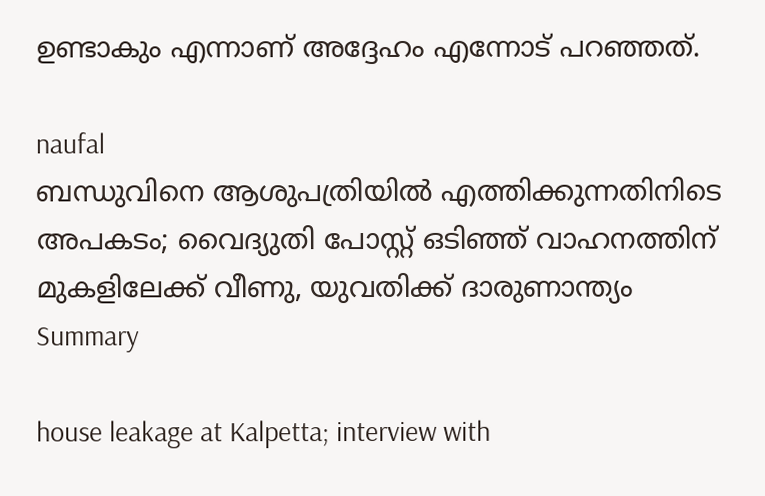ഉണ്ടാകും എന്നാണ് അദ്ദേഹം എന്നോട് പറഞ്ഞത്.

naufal
ബന്ധുവിനെ ആശുപത്രിയില്‍ എത്തിക്കുന്നതിനിടെ അപകടം; വൈദ്യുതി പോസ്റ്റ് ഒടിഞ്ഞ് വാഹനത്തിന് മുകളിലേക്ക് വീണു, യുവതിക്ക് ദാരുണാന്ത്യം
Summary

house leakage at Kalpetta; interview with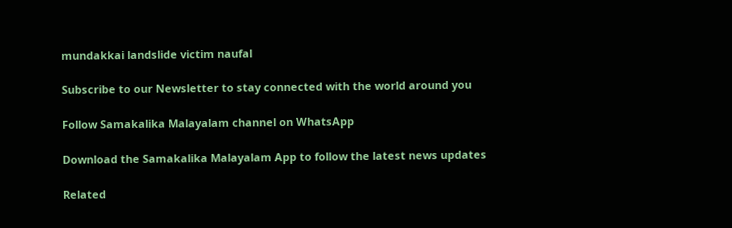mundakkai landslide victim naufal

Subscribe to our Newsletter to stay connected with the world around you

Follow Samakalika Malayalam channel on WhatsApp

Download the Samakalika Malayalam App to follow the latest news updates

Related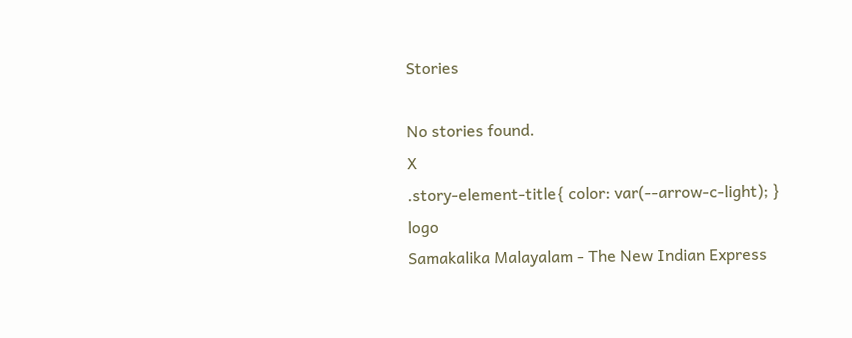Stories

No stories found.
X
.story-element-title{ color: var(--arrow-c-light); }
logo
Samakalika Malayalam - The New Indian Express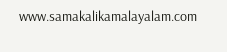www.samakalikamalayalam.com